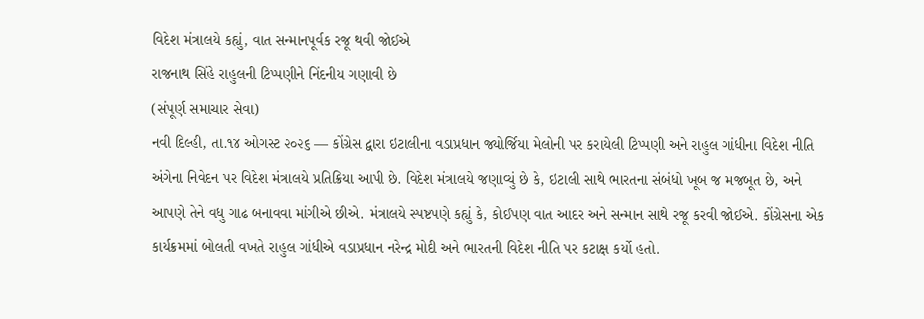વિદેશ મંત્રાલયે કહ્યું, વાત સન્માનપૂર્વક રજૂ થવી જોઈએ
રાજનાથ સિંહે રાહુલની ટિપ્પણીને નિંદનીય ગણાવી છે
(સંપૂર્ણ સમાચાર સેવા)
નવી દિલ્હી, તા.૧૪ ઓગસ્ટ ૨૦૨૬ — કોંગ્રેસ દ્વારા ઇટાલીના વડાપ્રધાન જ્યોર્જિયા મેલોની પર કરાયેલી ટિપ્પણી અને રાહુલ ગાંધીના વિદેશ નીતિ અંગેના નિવેદન પર વિદેશ મંત્રાલયે પ્રતિક્રિયા આપી છે. વિદેશ મંત્રાલયે જણાવ્યું છે કે, ઇટાલી સાથે ભારતના સંબંધો ખૂબ જ મજબૂત છે, અને આપણે તેને વધુ ગાઢ બનાવવા માંગીએ છીએ. મંત્રાલયે સ્પષ્ટપણે કહ્યું કે, કોઈપણ વાત આદર અને સન્માન સાથે રજૂ કરવી જોઈએ. કોંગ્રેસના એક કાર્યક્રમમાં બોલતી વખતે રાહુલ ગાંધીએ વડાપ્રધાન નરેન્દ્ર મોદી અને ભારતની વિદેશ નીતિ પર કટાક્ષ કર્યો હતો.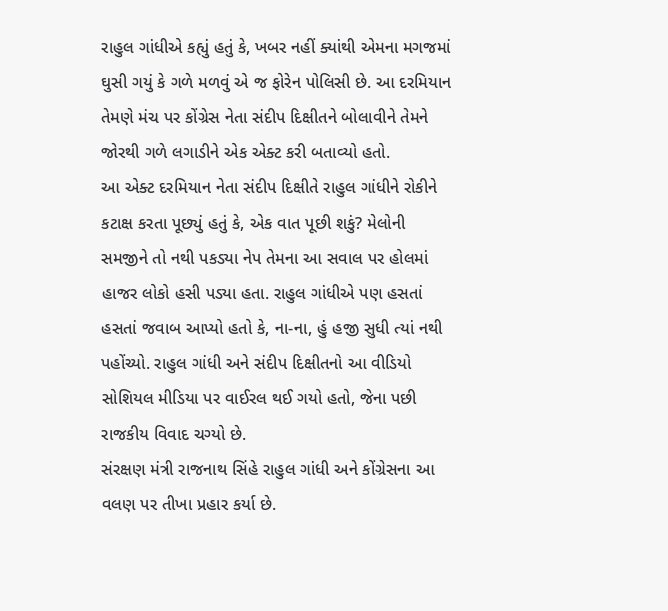રાહુલ ગાંધીએ કહ્યું હતું કે, ખબર નહીં ક્યાંથી એમના મગજમાં ઘુસી ગયું કે ગળે મળવું એ જ ફોરેન પોલિસી છે. આ દરમિયાન તેમણે મંચ પર કોંગ્રેસ નેતા સંદીપ દિક્ષીતને બોલાવીને તેમને જોરથી ગળે લગાડીને એક એક્ટ કરી બતાવ્યો હતો.
આ એક્ટ દરમિયાન નેતા સંદીપ દિક્ષીતે રાહુલ ગાંધીને રોકીને કટાક્ષ કરતા પૂછ્યું હતું કે, એક વાત પૂછી શકું? મેલોની સમજીને તો નથી પકડ્યા નેપ તેમના આ સવાલ પર હોલમાં હાજર લોકો હસી પડ્યા હતા. રાહુલ ગાંધીએ પણ હસતાં હસતાં જવાબ આપ્યો હતો કે, ના-ના, હું હજી સુધી ત્યાં નથી પહોંચ્યો. રાહુલ ગાંધી અને સંદીપ દિક્ષીતનો આ વીડિયો સોશિયલ મીડિયા પર વાઈરલ થઈ ગયો હતો, જેના પછી રાજકીય વિવાદ ચગ્યો છે.
સંરક્ષણ મંત્રી રાજનાથ સિંહે રાહુલ ગાંધી અને કોંગ્રેસના આ વલણ પર તીખા પ્રહાર કર્યા છે.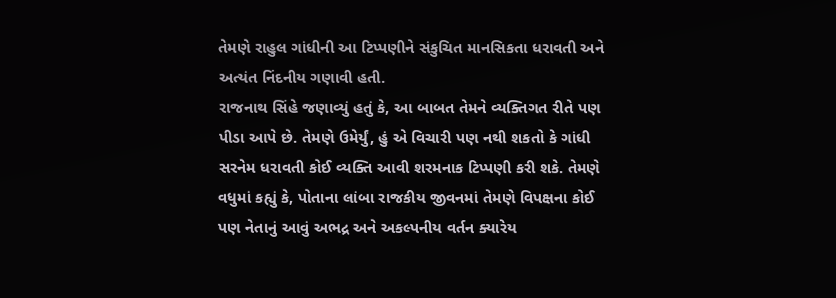તેમણે રાહુલ ગાંધીની આ ટિપ્પણીને સંકુચિત માનસિકતા ધરાવતી અને અત્યંત નિંદનીય ગણાવી હતી.
રાજનાથ સિંહે જણાવ્યું હતું કે, આ બાબત તેમને વ્યક્તિગત રીતે પણ પીડા આપે છે. તેમણે ઉમેર્યું, હું એ વિચારી પણ નથી શકતો કે ગાંધી સરનેમ ધરાવતી કોઈ વ્યક્તિ આવી શરમનાક ટિપ્પણી કરી શકે. તેમણે વધુમાં કહ્યું કે, પોતાના લાંબા રાજકીય જીવનમાં તેમણે વિપક્ષના કોઈ પણ નેતાનું આવું અભદ્ર અને અકલ્પનીય વર્તન ક્યારેય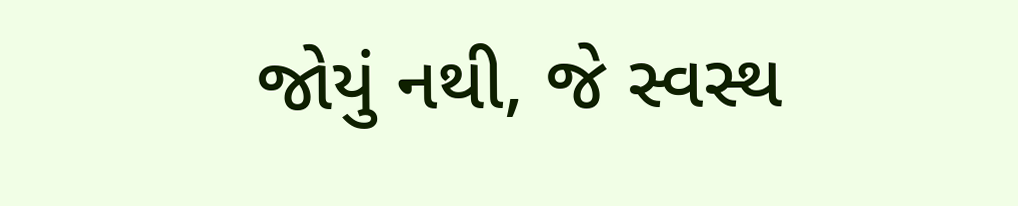જોયું નથી, જે સ્વસ્થ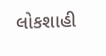લોકશાહી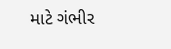માટે ગંભીર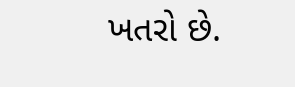ખતરો છે.